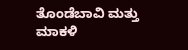ತೊಂಡೆಬಾವಿ ಮತ್ತು ಮಾಕಳಿ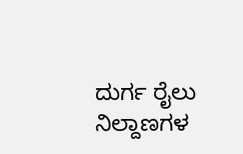ದುರ್ಗ ರೈಲು ನಿಲ್ದಾಣಗಳ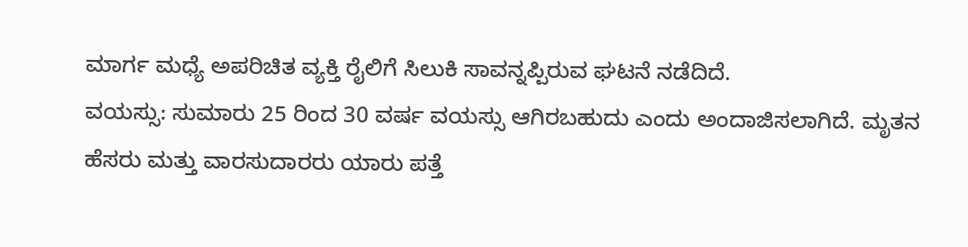ಮಾರ್ಗ ಮಧ್ಯೆ ಅಪರಿಚಿತ ವ್ಯಕ್ತಿ ರೈಲಿಗೆ ಸಿಲುಕಿ ಸಾವನ್ನಪ್ಪಿರುವ ಘಟನೆ ನಡೆದಿದೆ.
ವಯಸ್ಸು: ಸುಮಾರು 25 ರಿಂದ 30 ವರ್ಷ ವಯಸ್ಸು ಆಗಿರಬಹುದು ಎಂದು ಅಂದಾಜಿಸಲಾಗಿದೆ. ಮೃತನ ಹೆಸರು ಮತ್ತು ವಾರಸುದಾರರು ಯಾರು ಪತ್ತೆ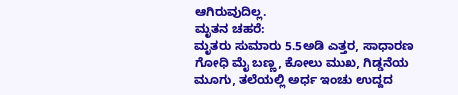ಆಗಿರುವುದಿಲ್ಲ.
ಮೃತನ ಚಹರೆ:
ಮೃತರು ಸುಮಾರು 5.5ಅಡಿ ಎತ್ತರ, ಸಾಧಾರಣ ಗೋಧಿ ಮೈ ಬಣ್ಣ, ಕೋಲು ಮುಖ, ಗಿಡ್ಡನೆಯ ಮೂಗು, ತಲೆಯಲ್ಲಿ ಅರ್ಧ ಇಂಚು ಉದ್ದದ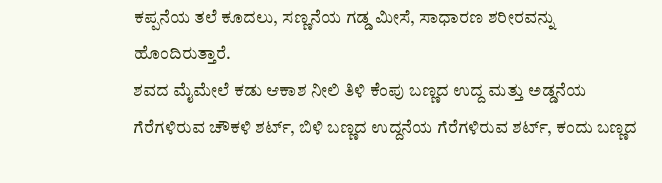ಕಪ್ಪನೆಯ ತಲೆ ಕೂದಲು, ಸಣ್ಣನೆಯ ಗಡ್ಡ ಮೀಸೆ, ಸಾಧಾರಣ ಶರೀರವನ್ನು ಹೊಂದಿರುತ್ತಾರೆ.
ಶವದ ಮೈಮೇಲೆ ಕಡು ಆಕಾಶ ನೀಲಿ ತಿಳಿ ಕೆಂಪು ಬಣ್ಣದ ಉದ್ದ ಮತ್ತು ಅಡ್ಡನೆಯ ಗೆರೆಗಳಿರುವ ಚೌಕಳಿ ಶರ್ಟ್, ಬಿಳಿ ಬಣ್ಣದ ಉದ್ದನೆಯ ಗೆರೆಗಳಿರುವ ಶರ್ಟ್, ಕಂದು ಬಣ್ಣದ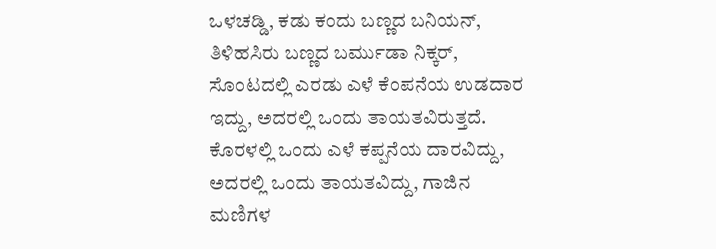ಒಳಚಡ್ಡಿ, ಕಡು ಕಂದು ಬಣ್ಣದ ಬನಿಯನ್, ತಿಳಿಹಸಿರು ಬಣ್ಣದ ಬರ್ಮುಡಾ ನಿಕ್ಕರ್, ಸೊಂಟದಲ್ಲಿ ಎರಡು ಎಳೆ ಕೆಂಪನೆಯ ಉಡದಾರ ಇದ್ದು, ಅದರಲ್ಲಿ ಒಂದು ತಾಯತವಿರುತ್ತದೆ.
ಕೊರಳಲ್ಲಿ ಒಂದು ಎಳೆ ಕಪ್ಪನೆಯ ದಾರವಿದ್ದು, ಅದರಲ್ಲಿ ಒಂದು ತಾಯತವಿದ್ದು, ಗಾಜಿನ ಮಣಿಗಳ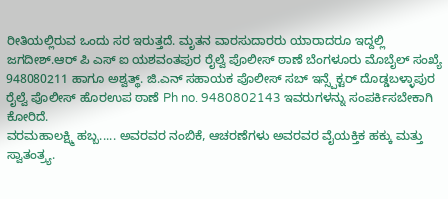ರೀತಿಯಲ್ಲಿರುವ ಒಂದು ಸರ ಇರುತ್ತದೆ. ಮೃತನ ವಾರಸುದಾರರು ಯಾರಾದರೂ ಇದ್ದಲ್ಲಿ ಜಗದೀಶ್.ಆರ್ ಪಿ ಎಸ್ ಐ ಯಶವಂತಪುರ ರೈಲ್ವೆ ಪೊಲೀಸ್ ಠಾಣೆ ಬೆಂಗಳೂರು ಮೊಬೈಲ್ ಸಂಖ್ಯೆ 948080211 ಹಾಗೂ ಅಶ್ವತ್ಥ್. ಜಿ.ಎನ್ ಸಹಾಯಕ ಪೊಲೀಸ್ ಸಬ್ ಇನ್ಸ್ಪೆಕ್ಟರ್ ದೊಡ್ಡಬಳ್ಳಾಪುರ ರೈಲ್ವೆ ಪೊಲೀಸ್ ಹೊರಉಪ ಠಾಣೆ Ph no. 9480802143 ಇವರುಗಳನ್ನು ಸಂಪರ್ಕಿಸಬೇಕಾಗಿ ಕೋರಿದೆ.
ವರಮಹಾಲಕ್ಷ್ಮಿ ಹಬ್ಬ..... ಅವರವರ ನಂಬಿಕೆ, ಆಚರಣೆಗಳು ಅವರವರ ವೈಯಕ್ತಿಕ ಹಕ್ಕು ಮತ್ತು ಸ್ವಾತಂತ್ರ್ಯ.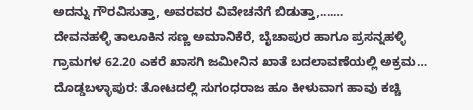ಅದನ್ನು ಗೌರವಿಸುತ್ತಾ, ಅವರವರ ವಿವೇಚನೆಗೆ ಬಿಡುತ್ತಾ,....…
ದೇವನಹಳ್ಳಿ ತಾಲೂಕಿನ ಸಣ್ಣ ಅಮಾನಿಕೆರೆ, ಬೈಚಾಪುರ ಹಾಗೂ ಪ್ರಸನ್ನಹಳ್ಳಿ ಗ್ರಾಮಗಳ 62.20 ಎಕರೆ ಖಾಸಗಿ ಜಮೀನಿನ ಖಾತೆ ಬದಲಾವಣೆಯಲ್ಲಿ ಅಕ್ರಮ…
ದೊಡ್ಡಬಳ್ಳಾಪುರ: ತೋಟದಲ್ಲಿ ಸುಗಂಧರಾಜ ಹೂ ಕೀಳುವಾಗ ಹಾವು ಕಚ್ಚಿ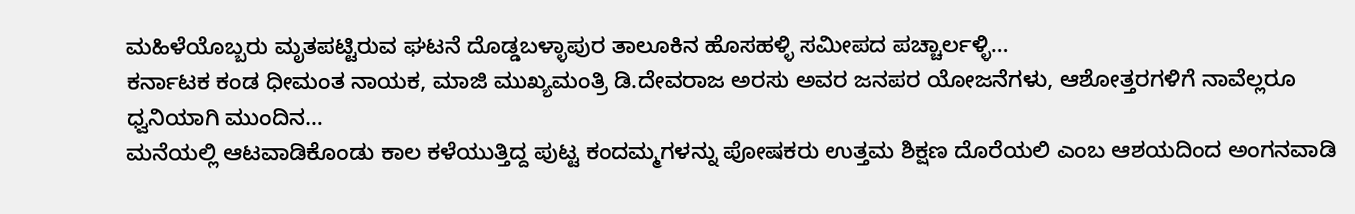ಮಹಿಳೆಯೊಬ್ಬರು ಮೃತಪಟ್ಟಿರುವ ಘಟನೆ ದೊಡ್ಡಬಳ್ಳಾಪುರ ತಾಲೂಕಿನ ಹೊಸಹಳ್ಳಿ ಸಮೀಪದ ಪಚ್ಚಾರ್ಲಳ್ಳಿ…
ಕರ್ನಾಟಕ ಕಂಡ ಧೀಮಂತ ನಾಯಕ, ಮಾಜಿ ಮುಖ್ಯಮಂತ್ರಿ ಡಿ.ದೇವರಾಜ ಅರಸು ಅವರ ಜನಪರ ಯೋಜನೆಗಳು, ಆಶೋತ್ತರಗಳಿಗೆ ನಾವೆಲ್ಲರೂ ಧ್ವನಿಯಾಗಿ ಮುಂದಿನ…
ಮನೆಯಲ್ಲಿ ಆಟವಾಡಿಕೊಂಡು ಕಾಲ ಕಳೆಯುತ್ತಿದ್ದ ಪುಟ್ಟ ಕಂದಮ್ಮಗಳನ್ನು ಪೋಷಕರು ಉತ್ತಮ ಶಿಕ್ಷಣ ದೊರೆಯಲಿ ಎಂಬ ಆಶಯದಿಂದ ಅಂಗನವಾಡಿ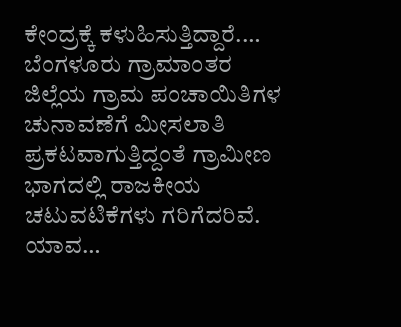ಕೇಂದ್ರಕ್ಕೆ ಕಳುಹಿಸುತ್ತಿದ್ದಾರೆ.…
ಬೆಂಗಳೂರು ಗ್ರಾಮಾಂತರ ಜಿಲ್ಲೆಯ ಗ್ರಾಮ ಪಂಚಾಯಿತಿಗಳ ಚುನಾವಣೆಗೆ ಮೀಸಲಾತಿ ಪ್ರಕಟವಾಗುತ್ತಿದ್ದಂತೆ ಗ್ರಾಮೀಣ ಭಾಗದಲ್ಲಿ ರಾಜಕೀಯ ಚಟುವಟಿಕೆಗಳು ಗರಿಗೆದರಿವೆ. ಯಾವ…